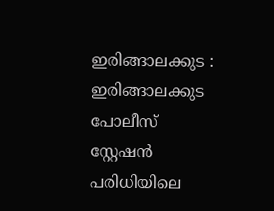ഇരിങ്ങാലക്കുട : ഇരിങ്ങാലക്കുട പോലീസ് സ്റ്റേഷൻ പരിധിയിലെ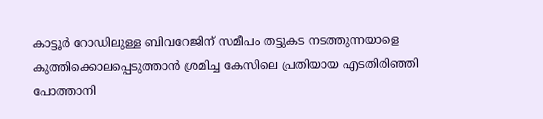കാട്ടൂർ റോഡിലുള്ള ബിവറേജിന് സമീപം തട്ടുകട നടത്തുന്നയാളെ കുത്തിക്കൊലപ്പെടുത്താൻ ശ്രമിച്ച കേസിലെ പ്രതിയായ എടതിരിഞ്ഞി പോത്താനി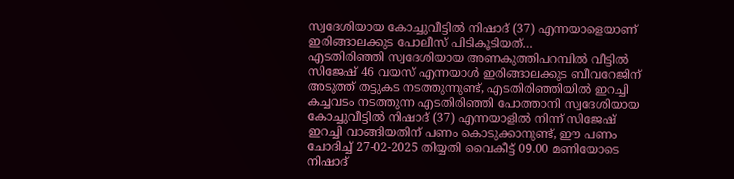സ്വദേശിയായ കോച്ചുവീട്ടിൽ നിഷാദ് (37) എന്നയാളെയാണ് ഇരിങ്ങാലക്കുട പോലീസ് പിടികൂടിയത്…
എടതിരിഞ്ഞി സ്വദേശിയായ അണകുത്തിപറമ്പിൽ വീട്ടിൽ സിജേഷ് 46 വയസ് എന്നയാൾ ഇരിങ്ങാലക്കുട ബീവറേജിന് അടുത്ത് തട്ടുകട നടത്തുന്നുണ്ട്, എടതിരിഞ്ഞിയിൽ ഇറച്ചി കച്ചവടം നടത്തുന്ന എടതിരിഞ്ഞി പോത്താനി സ്വദേശിയായ കോച്ചുവീട്ടിൽ നിഷാദ് (37) എന്നയാളിൽ നിന്ന് സിജേഷ് ഇറച്ചി വാങ്ങിയതിന് പണം കൊടുക്കാനുണ്ട്, ഈ പണം ചോദിച്ച് 27-02-2025 തിയ്യതി വൈകീട്ട് 09.00 മണിയോടെ നിഷാദ്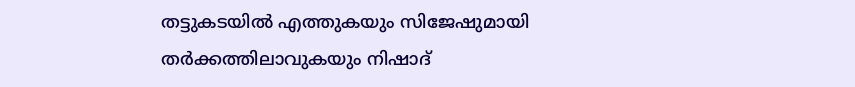തട്ടുകടയിൽ എത്തുകയും സിജേഷുമായി തർക്കത്തിലാവുകയും നിഷാദ്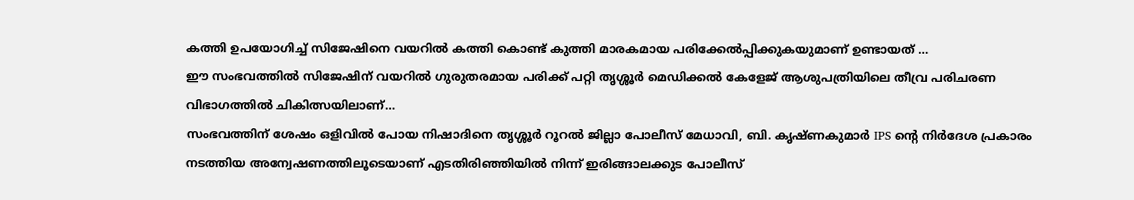കത്തി ഉപയോഗിച്ച് സിജേഷിനെ വയറിൽ കത്തി കൊണ്ട് കുത്തി മാരകമായ പരിക്കേൽപ്പിക്കുകയുമാണ് ഉണ്ടായത് …
ഈ സംഭവത്തിൽ സിജേഷിന് വയറിൽ ഗുരുതരമായ പരിക്ക് പറ്റി തൃശ്ശൂർ മെഡിക്കൽ കേളേജ് ആശുപത്രിയിലെ തീവ്ര പരിചരണ വിഭാഗത്തിൽ ചികിത്സയിലാണ്…
സംഭവത്തിന് ശേഷം ഒളിവിൽ പോയ നിഷാദിനെ തൃശ്ശൂർ റൂറൽ ജില്ലാ പോലീസ് മേധാവി, ബി. കൃഷ്ണകുമാർ IPS ന്റെ നിർദേശ പ്രകാരം നടത്തിയ അന്വേഷണത്തിലൂടെയാണ് എടതിരിഞ്ഞിയിൽ നിന്ന് ഇരിങ്ങാലക്കുട പോലീസ്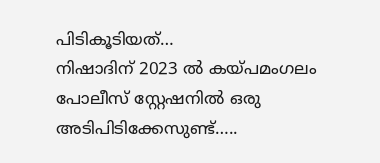പിടികൂടിയത്…
നിഷാദിന് 2023 ൽ കയ്പമംഗലം പോലീസ് സ്റ്റേഷനിൽ ഒരു അടിപിടിക്കേസുണ്ട്…..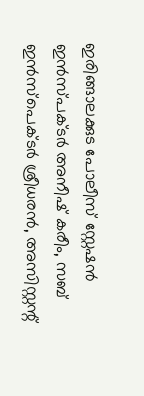ഇരിങ്ങാലക്കുട പോലീസ് സ്റ്റേഷൻ ഇൻസ്പക്ടർ അനീഷ് കരീം, സബ് ഇൻസ്പെക്ടർ ശ്രീധരൻ, അസിസ്റ്റന്റ്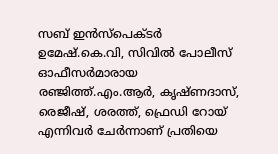സബ് ഇൻസ്പെക്ടർ ഉമേഷ്.കെ.വി, സിവിൽ പോലീസ് ഓഫീസർമാരായ രഞ്ജിത്ത്.എം.ആർ, കൃഷ്ണദാസ്, രെജീഷ്, ശരത്ത്, ഫ്രെഡി റോയ് എന്നിവർ ചേർന്നാണ് പ്രതിയെ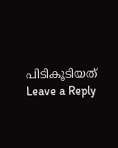പിടികൂടിയത്
Leave a Reply